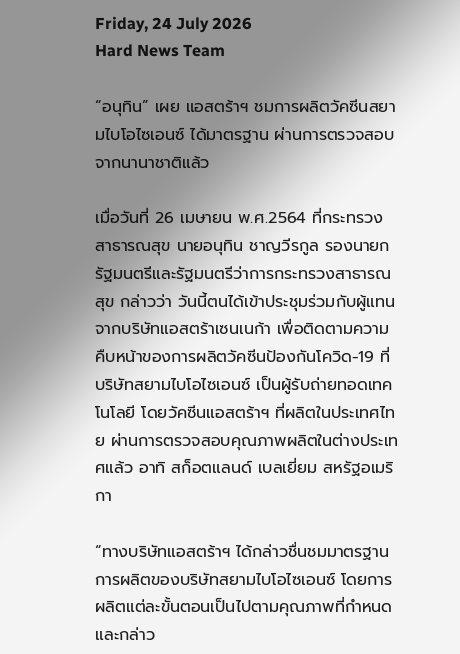Friday, 24 July 2026
Hard News Team

“อนุทิน” เผย แอสตร้าฯ ชมการผลิตวัคซีนสยามไบโอไซเอนซ์ ได้มาตรฐาน ผ่านการตรวจสอบจากนานาชาติแล้ว

เมื่อวันที่ 26 เมษายน พ.ศ.2564 ที่กระทรวงสาธารณสุข นายอนุทิน ชาญวีรกูล รองนายกรัฐมนตรีและรัฐมนตรีว่าการกระทรวงสาธารณสุข กล่าวว่า วันนี้ตนได้เข้าประชุมร่วมกับผู้แทนจากบริษัทแอสตร้าเซนเนก้า เพื่อติดตามความคืบหน้าของการผลิตวัคซีนป้องกันโควิด-19 ที่บริษัทสยามไบโอไซเอนซ์ เป็นผู้รับถ่ายทอดเทคโนโลยี โดยวัคซีนแอสตร้าฯ ที่ผลิตในประเทศไทย ผ่านการตรวจสอบคุณภาพผลิตในต่างประเทศแล้ว อาทิ สก็อตแลนด์ เบลเยี่ยม สหรัฐอเมริกา

“ทางบริษัทแอสตร้าฯ ได้กล่าวชื่นชมมาตรฐานการผลิตของบริษัทสยามไบโอไซเอนซ์ โดยการผลิตแต่ละขั้นตอนเป็นไปตามคุณภาพที่กำหนด และกล่าว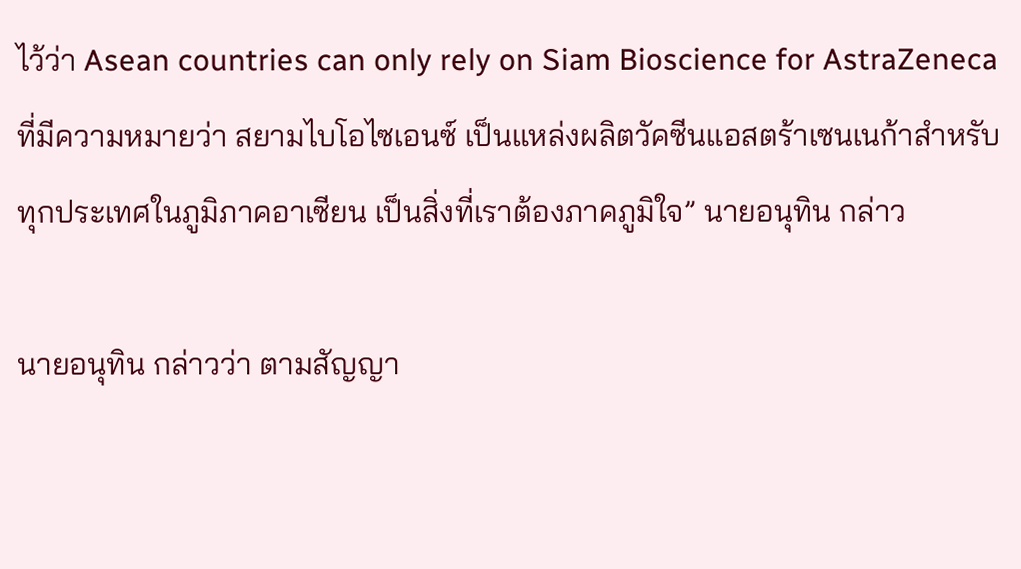ไว้ว่า Asean countries can only rely on Siam Bioscience for AstraZeneca ที่มีความหมายว่า สยามไบโอไซเอนซ์ เป็นแหล่งผลิตวัคซีนแอสตร้าเซนเนก้าสำหรับทุกประเทศในภูมิภาคอาเซียน เป็นสิ่งที่เราต้องภาคภูมิใจ” นายอนุทิน กล่าว

นายอนุทิน กล่าวว่า ตามสัญญา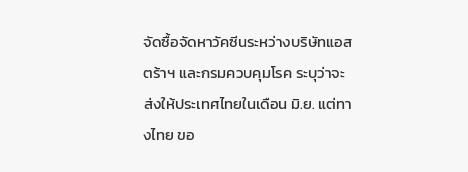จัดซื้อจัดหาวัคซีนระหว่างบริษัทแอสตร้าฯ และกรมควบคุมโรค ระบุว่าจะส่งให้ประเทศไทยในเดือน มิ.ย. แต่ทางไทย ขอ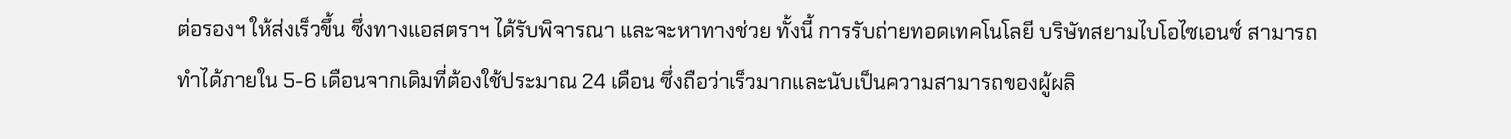ต่อรองฯ ให้ส่งเร็วขึ้น ซึ่งทางแอสตราฯ ได้รับพิจารณา และจะหาทางช่วย ทั้งนี้ การรับถ่ายทอดเทคโนโลยี บริษัทสยามไบโอไซเอนซ์ สามารถทำได้ภายใน 5-6 เดือนจากเดิมที่ต้องใช้ประมาณ 24 เดือน ซึ่งถือว่าเร็วมากและนับเป็นความสามารถของผู้ผลิ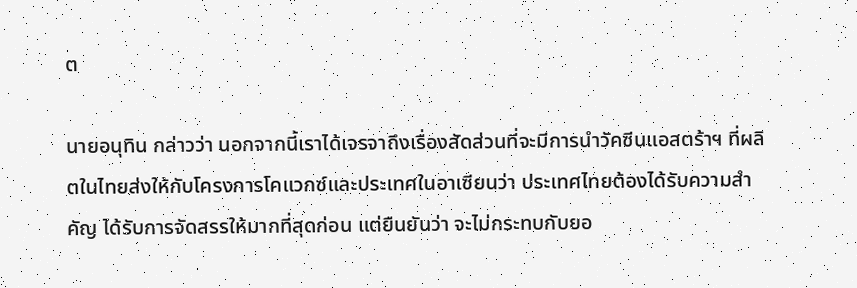ต

นายอนุทิน กล่าวว่า นอกจากนี้เราได้เจรจาถึงเรื่องสัดส่วนที่จะมีการนำวัคซีนแอสตร้าฯ ที่ผลิตในไทยส่งให้กับโครงการโคแวกซ์และประเทศในอาเซียนว่า ประเทศไทยต้องได้รับความสำคัญ ได้รับการจัดสรรให้มากที่สุดก่อน แต่ยืนยันว่า จะไม่กระทบกับยอ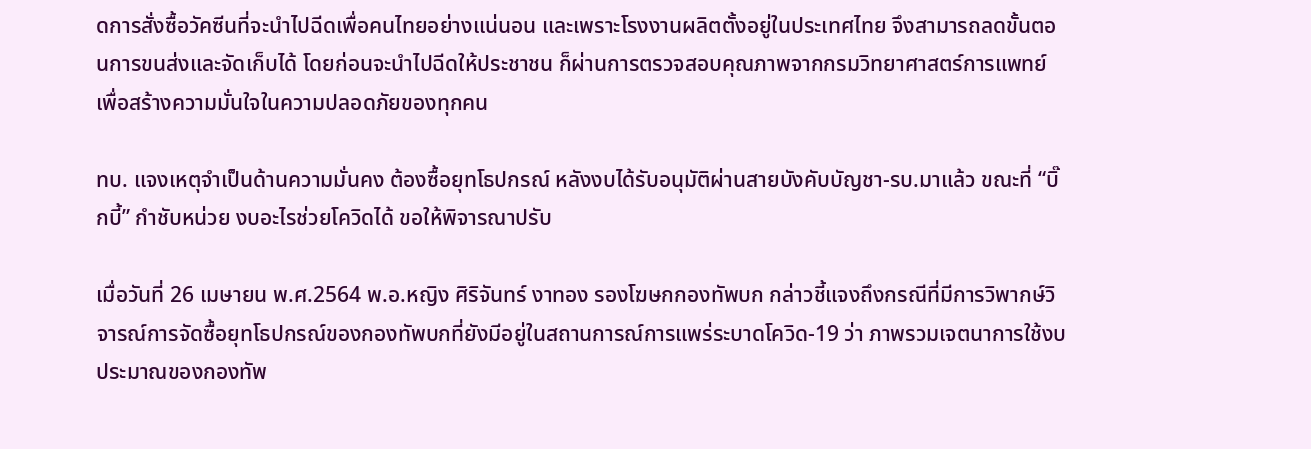ดการสั่งซื้อวัคซีนที่จะนำไปฉีดเพื่อคนไทยอย่างแน่นอน และเพราะโรงงานผลิตตั้งอยู่ในประเทศไทย จึงสามารถลดขั้นตอนการขนส่งและจัดเก็บได้ โดยก่อนจะนำไปฉีดให้ประชาชน ก็ผ่านการตรวจสอบคุณภาพจากกรมวิทยาศาสตร์การแพทย์ เพื่อสร้างความมั่นใจในความปลอดภัยของทุกคน

ทบ. แจงเหตุจำเป็นด้านความมั่นคง ต้องซื้อยุทโธปกรณ์ หลังงบได้รับอนุมัติผ่านสายบังคับบัญชา-รบ.มาแล้ว ขณะที่ “บิ๊กบี้” กำชับหน่วย งบอะไรช่วยโควิดได้ ขอให้พิจารณาปรับ

เมื่อวันที่ 26 เมษายน พ.ศ.2564 พ.อ.หญิง ศิริจันทร์ งาทอง รองโฆษกกองทัพบก กล่าวชี้แจงถึงกรณีที่มีการวิพากษ์วิจารณ์การจัดซื้อยุทโธปกรณ์ของกองทัพบกที่ยังมีอยู่ในสถานการณ์การแพร่ระบาดโควิด-19 ว่า ภาพรวมเจตนาการใช้งบประมาณของกองทัพ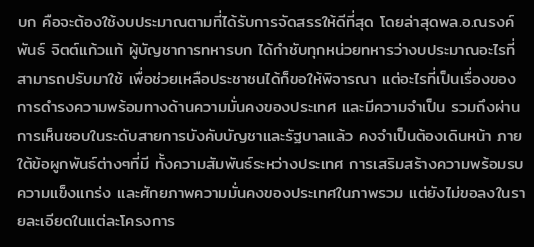บก คือจะต้องใช้งบประมาณตามที่ได้รับการจัดสรรให้ดีที่สุด โดยล่าสุดพล.อ.ณรงค์พันธ์ จิตต์แก้วแท้ ผู้บัญชาการทหารบก ได้กำชับทุกหน่วยทหารว่างบประมาณอะไรที่สามารถปรับมาใช้ เพื่อช่วยเหลือประชาชนได้ก็ขอให้พิจารณา แต่อะไรที่เป็นเรื่องของการดำรงความพร้อมทางด้านความมั่นคงของประเทศ และมีความจำเป็น รวมถึงผ่านการเห็นชอบในระดับสายการบังคับบัญชาและรัฐบาลแล้ว คงจำเป็นต้องเดินหน้า ภายใต้ข้อผูกพันธ์ต่างๆที่มี ทั้งความสัมพันธ์ระหว่างประเทศ การเสริมสร้างความพร้อมรบ ความแข็งแกร่ง และศักยภาพความมั่นคงของประเทศในภาพรวม แต่ยังไม่ขอลงในรายละเอียดในแต่ละโครงการ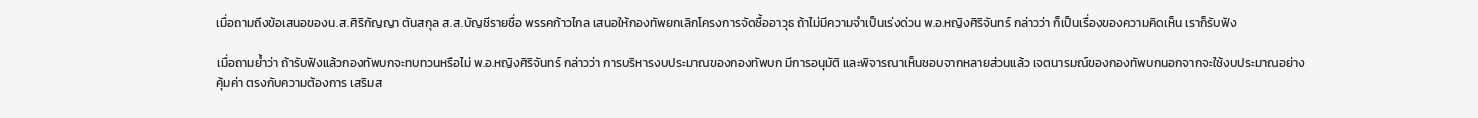เมื่อถามถึงข้อเสนอของน.ส.ศิริกัญญา ตันสกุล ส.ส.บัญชีรายชื่อ พรรคก้าวไกล เสนอให้กองทัพยกเลิกโครงการจัดซื้ออาวุธ ถ้าไม่มีความจำเป็นเร่งด่วน พ.อ.หญิงศิริจันทร์ กล่าวว่า ก็เป็นเรื่องของความคิดเห็น เราก็รับฟัง

เมื่อถามย้ำว่า ถ้ารับฟังแล้วกองทัพบกจะทบทวนหรือไม่ พ.อ.หญิงศิริจันทร์ กล่าวว่า การบริหารงบประมาณของกองทัพบก มีการอนุมัติ และพิจารณาเห็นชอบจากหลายส่วนแล้ว เจตนารมณ์ของกองทัพบกนอกจากจะใช้งบประมาณอย่างคุ้มค่า ตรงกับความต้องการ เสริมส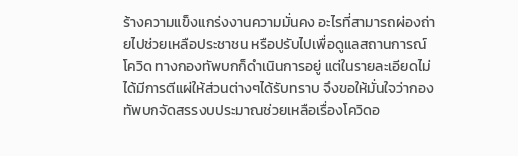ร้างความแข็งแกร่งงานความมั่นคง อะไรที่สามารถผ่องถ่ายไปช่วยเหลือประชาชน หรือปรับไปเพื่อดูแลสถานการณ์โควิด ทางกองทัพบกก็ดำเนินการอยู่ แต่ในรายละเอียดไม่ได้มีการตีแผ่ให้ส่วนต่างๆได้รับทราบ จึงขอให้มั่นใจว่ากองทัพบกจัดสรรงบประมาณช่วยเหลือเรื่องโควิดอ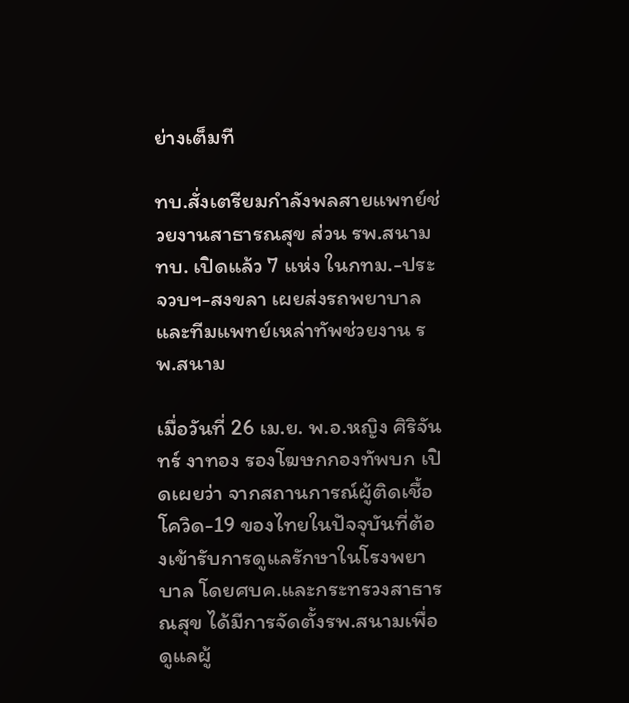ย่างเต็มที

ทบ.สั่งเตรียมกำลังพลสายแพทย์ช่วยงานสาธารณสุข ส่วน รพ.สนาม ทบ. เปิดแล้ว 7 แห่ง ในกทม.-ประจวบฯ-สงขลา เผยส่งรถพยาบาลและทีมแพทย์เหล่าทัพช่วยงาน รพ.สนาม

เมื่อวันที่ 26 เม.ย. พ.อ.หญิง ศิริจันทร์ งาทอง รองโฆษกกองทัพบก เปิดเผยว่า จากสถานการณ์ผู้ติดเชื้อโควิด-19 ของไทยในปัจจุบันที่ต้องเข้ารับการดูแลรักษาในโรงพยาบาล โดยศบค.และกระทรวงสาธารณสุข ได้มีการจัดตั้งรพ.สนามเพื่อดูแลผู้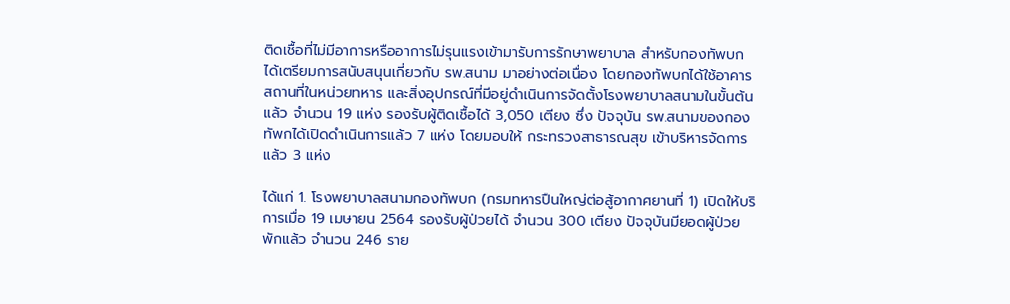ติดเชื้อที่ไม่มีอาการหรืออาการไม่รุนแรงเข้ามารับการรักษาพยาบาล สำหรับกองทัพบกได้เตรียมการสนับสนุนเกี่ยวกับ รพ.สนาม มาอย่างต่อเนื่อง โดยกองทัพบกได้ใช้อาคาร สถานที่ในหน่วยทหาร และสิ่งอุปกรณ์ที่มีอยู่ดำเนินการจัดตั้งโรงพยาบาลสนามในขั้นต้นแล้ว จำนวน 19 แห่ง รองรับผู้ติดเชื้อได้ 3,050 เตียง ซึ่ง ปัจจุบัน รพ.สนามของกองทัพกได้เปิดดำเนินการแล้ว 7 แห่ง โดยมอบให้ กระทรวงสาธารณสุข เข้าบริหารจัดการแล้ว 3 แห่ง

ได้แก่ 1. โรงพยาบาลสนามกองทัพบก (กรมทหารปืนใหญ่ต่อสู้อากาศยานที่ 1) เปิดให้บริการเมื่อ 19 เมษายน 2564 รองรับผู้ป่วยได้ จำนวน 300 เตียง ปัจจุบันมียอดผู้ป่วยพักแล้ว จำนวน 246 ราย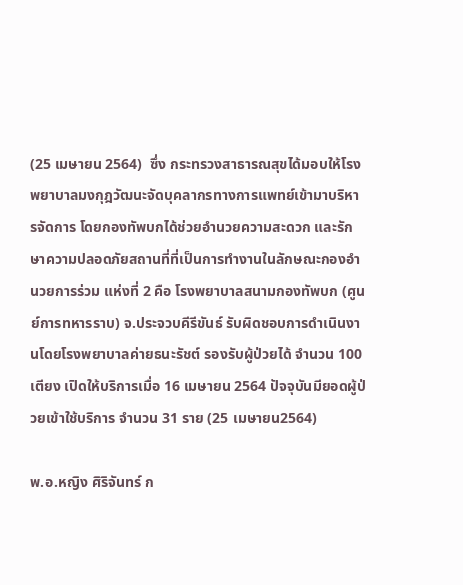(25 เมษายน 2564)  ซึ่ง กระทรวงสาธารณสุขได้มอบให้โรงพยาบาลมงกุฎวัฒนะจัดบุคลากรทางการแพทย์เข้ามาบริหารจัดการ โดยกองทัพบกได้ช่วยอำนวยความสะดวก และรักษาความปลอดภัยสถานที่ที่เป็นการทำงานในลักษณะกองอำนวยการร่วม แห่งที่ 2 คือ โรงพยาบาลสนามกองทัพบก (ศูนย์การทหารราบ) จ.ประจวบคีรีขันธ์ รับผิดชอบการดำเนินงานโดยโรงพยาบาลค่ายธนะรัชต์ รองรับผู้ป่วยได้ จำนวน 100 เตียง เปิดให้บริการเมื่อ 16 เมษายน 2564 ปัจจุบันมียอดผู้ป่วยเข้าใช้บริการ จำนวน 31 ราย (25 เมษายน2564)

พ.อ.หญิง ศิริจันทร์ ก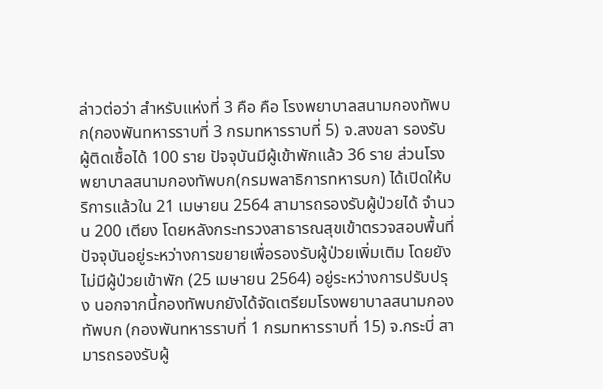ล่าวต่อว่า สำหรับแห่งที่ 3 คือ คือ โรงพยาบาลสนามกองทัพบก(กองพันทหารราบที่ 3 กรมทหารราบที่ 5) จ.สงขลา รองรับผู้ติดเชื้อได้ 100 ราย ปัจจุบันมีผู้เข้าพักแล้ว 36 ราย ส่วนโรงพยาบาลสนามกองทัพบก(กรมพลาธิการทหารบก) ได้เปิดให้บริการแล้วใน 21 เมษายน 2564 สามารถรองรับผู้ป่วยได้ จำนวน 200 เตียง โดยหลังกระทรวงสาธารณสุขเข้าตรวจสอบพื้นที่ ปัจจุบันอยู่ระหว่างการขยายเพื่อรองรับผู้ป่วยเพิ่มเติม โดยยังไม่มีผู้ป่วยเข้าพัก (25 เมษายน 2564) อยู่ระหว่างการปรับปรุง นอกจากนี้กองทัพบกยังได้จัดเตรียมโรงพยาบาลสนามกองทัพบก (กองพันทหารราบที่ 1 กรมทหารราบที่ 15) จ.กระบี่ สามารถรองรับผู้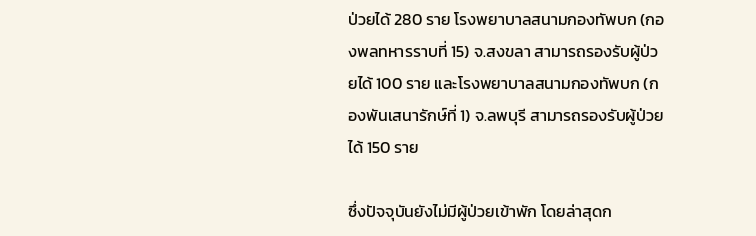ป่วยได้ 280 ราย โรงพยาบาลสนามกองทัพบก (กองพลทหารราบที่ 15) จ.สงขลา สามารถรองรับผู้ป่วยได้ 100 ราย และโรงพยาบาลสนามกองทัพบก (กองพันเสนารักษ์ที่ 1) จ.ลพบุรี สามารถรองรับผู้ป่วยได้ 150 ราย

ซึ่งปัจจุบันยังไม่มีผู้ป่วยเข้าพัก โดยล่าสุดก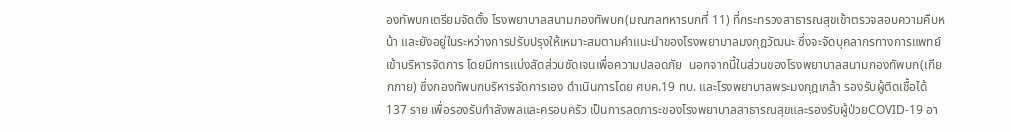องทัพบกเตรียมจัดตั้ง โรงพยาบาลสนามกองทัพบก(มณฑลทหารบกที่ 11) ที่กระทรวงสาธารณสุขเข้าตรวจสอบความคืบหน้า และยังอยู่ในระหว่างการปรับปรุงให้เหมาะสมตามคำแนะนำของโรงพยาบาลมงกุฎวัฒนะ ซึ่งจะจัดบุคลากรทางการแพทย์เข้าบริหารจัดการ โดยมีการแบ่งสัดส่วนชัดเจนเพื่อความปลอดภัย  นอกจากนี้ในส่วนของโรงพยาบาลสนามกองทัพบก(เกียกกาย) ซึ่งกองทัพบกบริหารจัดการเอง ดำเนินการโดย ศบค.19 ทบ. และโรงพยาบาลพระมงกุฎเกล้า รองรับผู้ติดเชื้อได้ 137 ราย เพื่อรองรับกำลังพลและครอบครัว เป็นการลดภาระของโรงพยาบาลสาธารณสุขและรองรับผู้ป่วยCOVID-19 อา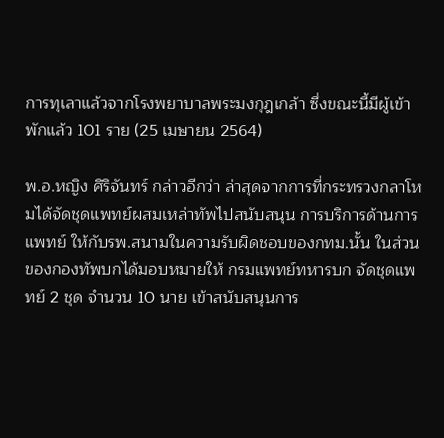การทุเลาแล้วจากโรงพยาบาลพระมงกุฎเกล้า ซึ่งขณะนี้มีผู้เข้าพักแล้ว 101 ราย (25 เมษายน 2564)

พ.อ.หญิง ศิริจันทร์ กล่าวอีกว่า ล่าสุดจากการที่กระทรวงกลาโหมได้จัดชุดแพทย์ผสมเหล่าทัพไปสนับสนุน การบริการด้านการแพทย์ ให้กับรพ.สนามในความรับผิดชอบของกทม.นั้น ในส่วนของกองทัพบกได้มอบหมายให้ กรมแพทย์ทหารบก จัดชุดแพทย์ 2 ชุด จำนวน 10 นาย เข้าสนับสนุนการ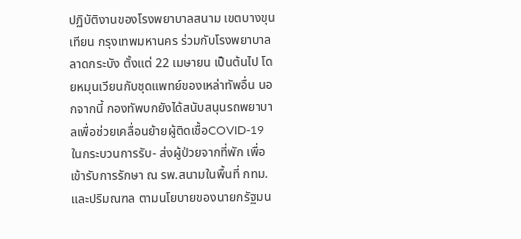ปฏิบัติงานของโรงพยาบาลสนาม เขตบางขุนเทียน กรุงเทพมหานคร ร่วมกับโรงพยาบาลลาดกระบัง ตั้งแต่ 22 เมษายน เป็นต้นไป โดยหมุนเวียนกับชุดแพทย์ของเหล่าทัพอื่น นอกจากนี้ กองทัพบกยังได้สนับสนุนรถพยาบาลเพื่อช่วยเคลื่อนย้ายผู้ติดเชื้อCOVID-19 ในกระบวนการรับ- ส่งผู้ป่วยจากที่พัก เพื่อเข้ารับการรักษา ณ รพ.สนามในพื้นที่ กทม. และปริมณฑล ตามนโยบายของนายกรัฐมน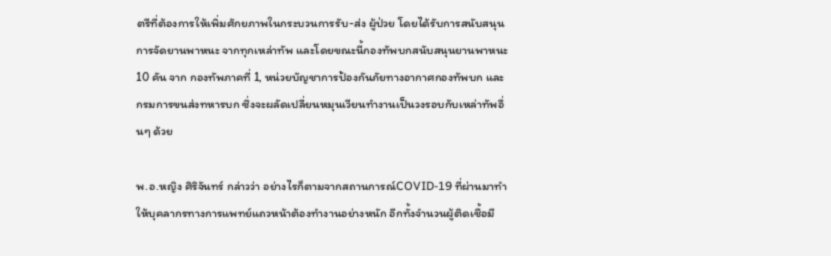ตรีที่ต้องการให้เพิ่มศักยภาพในกระบวนการรับ-ส่ง ผู้ป่วย โดยได้รับการสนับสนุนการจัดยานพาหนะ จากทุกเหล่าทัพ และโดยขณะนี้กองทัพบกสนับสนุนยานพาหนะ 10 คัน จาก กองทัพภาคที่ 1, หน่วยบัญชาการป้องกันภัยทางอากาศกองทัพบก และกรมการขนส่งทหารบก ซึ่งจะผลัดเปลี่ยนหมุนเวียนทำงานเป็นวงรอบกับเหล่าทัพอื่นๆ ด้วย

พ.อ.หญิง ศิริจันทร์ กล่าวว่า อย่างไรก็ตามจากสถานการณ์COVID-19 ที่ผ่านมาทำให้บุคลากรทางการแพทย์แถวหน้าต้องทำงานอย่างหนัก อีกทั้งจำนวนผู้ติดเชื้อมี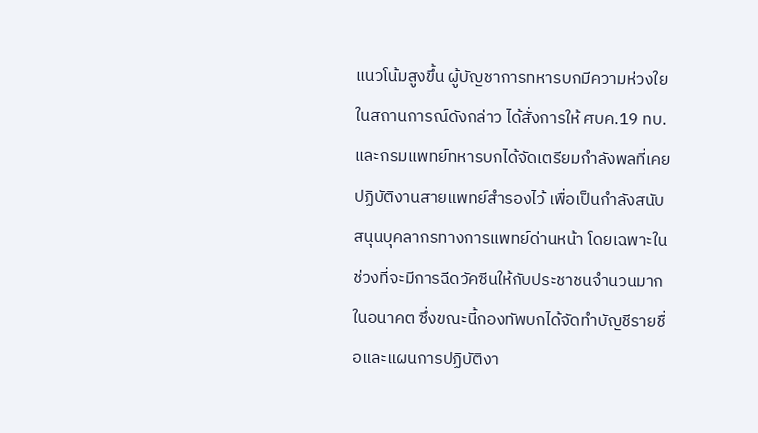แนวโน้มสูงขึ้น ผู้บัญชาการทหารบกมีความห่วงใยในสถานการณ์ดังกล่าว ได้สั่งการให้ ศบค.19 ทบ. และกรมแพทย์ทหารบกได้จัดเตรียมกำลังพลที่เคยปฏิบัติงานสายแพทย์สำรองไว้ เพื่อเป็นกำลังสนับสนุนบุคลากรทางการแพทย์ด่านหน้า โดยเฉพาะในช่วงที่จะมีการฉีดวัคซีนให้กับประชาชนจำนวนมากในอนาคต ซึ่งขณะนี้กองทัพบกได้จัดทำบัญชีรายชื่อและแผนการปฏิบัติงา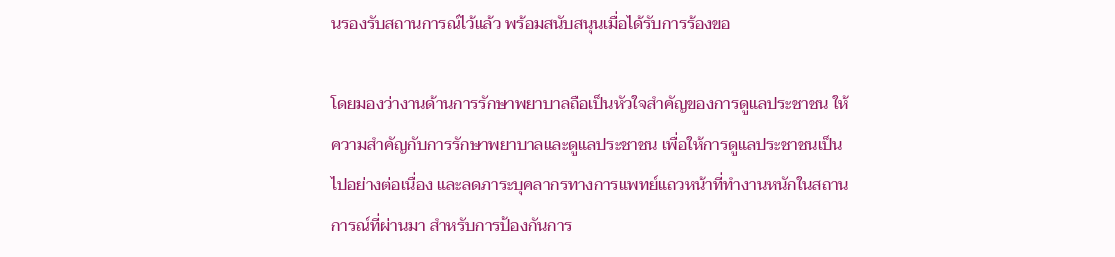นรองรับสถานการณ์ไว้แล้ว พร้อมสนับสนุนเมื่อได้รับการร้องขอ

โดยมองว่างานด้านการรักษาพยาบาลถือเป็นหัวใจสำคัญของการดูแลประชาชน ให้ความสำคัญกับการรักษาพยาบาลและดูแลประชาชน เพื่อให้การดูแลประชาชนเป็นไปอย่างต่อเนื่อง และลดภาระบุคลากรทางการแพทย์แถวหน้าที่ทำงานหนักในสถานการณ์ที่ผ่านมา สำหรับการป้องกันการ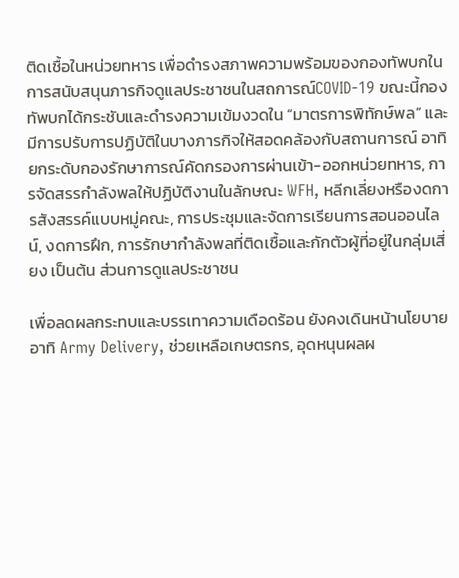ติดเชื้อในหน่วยทหาร เพื่อดำรงสภาพความพร้อมของกองทัพบกในการสนับสนุนภารกิจดูแลประชาชนในสถการณ์COVID-19 ขณะนี้กองทัพบกได้กระชับและดำรงความเข้มงวดใน “มาตรการพิทักษ์พล” และมีการปรับการปฏิบัติในบางภารกิจให้สอดคล้องกับสถานการณ์ อาทิ ยกระดับกองรักษาการณ์คัดกรองการผ่านเข้า-ออกหน่วยทหาร, การจัดสรรกำลังพลให้ปฏิบัติงานในลักษณะ WFH, หลีกเลี่ยงหรืองดการสังสรรค์แบบหมู่คณะ, การประชุมและจัดการเรียนการสอนออนไลน์, งดการฝึก, การรักษากำลังพลที่ติดเชื้อและกักตัวผู้ที่อยู่ในกลุ่มเสี่ยง เป็นต้น ส่วนการดูแลประชาชน

เพื่อลดผลกระทบและบรรเทาความเดือดร้อน ยังคงเดินหน้านโยบาย อาทิ Army Delivery, ช่วยเหลือเกษตรกร, อุดหนุนผลผ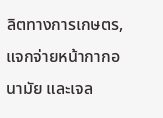ลิตทางการเกษตร, แจกจ่ายหน้ากากอนามัย และเจล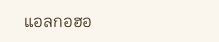แอลกอฮอ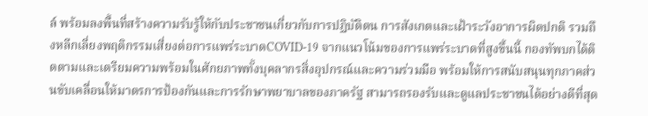ล์ พร้อมลงพื้นที่สร้างความรับรู้ให้กับประชาชนเกี่ยวกับการปฏิบัติตน การสังเกตและเฝ้าระวังอาการผิดปกติ รวมถึงหลีกเลี่ยงพฤติกรรมเสี่ยงต่อการแพร่ระบาดCOVID-19 จากแนวโน้มของการแพร่ระบาดที่สูงขึ้นนี้ กองทัพบกได้ติดตามและเตรียมความพร้อมในศักยภาพทั้งบุคลากรสิ่งอุปกรณ์และความร่วมมือ พร้อมให้การสนับสนุนทุกภาคส่วนขับเคลื่อนให้มาตรการป้องกันและการรักษาพยาบาลของภาครัฐ สามารถรองรับและดูแลประชาชนได้อย่างดีที่สุด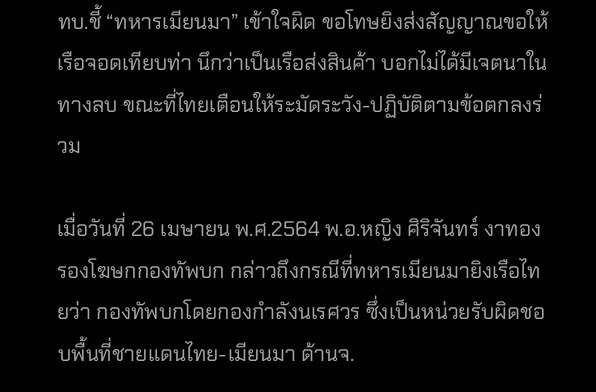ทบ.ชี้ “ทหารเมียนมา” เข้าใจผิด ขอโทษยิงส่งสัญญาณขอให้เรือจอดเทียบท่า นึกว่าเป็นเรือส่งสินค้า บอกไม่ได้มีเจตนาในทางลบ ขณะที่ไทยเตือนให้ระมัดระวัง-ปฏิบัติตามข้อตกลงร่วม

เมื่อวันที่ 26 เมษายน พ.ศ.2564 พ.อ.หญิง ศิริจันทร์ งาทอง รองโฆษกกองทัพบก กล่าวถึงกรณีที่ทหารเมียนมายิงเรือไทยว่า กองทัพบกโดยกองกำลังนเรศวร ซึ่งเป็นหน่วยรับผิดชอบพื้นที่ชายแดนไทย-เมียนมา ด้านจ.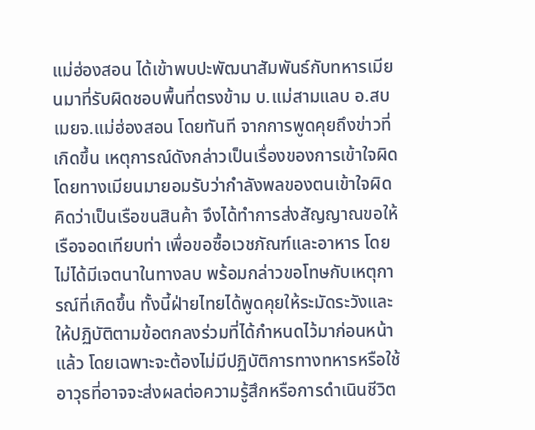แม่ฮ่องสอน ได้เข้าพบปะพัฒนาสัมพันธ์กับทหารเมียนมาที่รับผิดชอบพื้นที่ตรงข้าม บ.แม่สามแลบ อ.สบเมยจ.แม่ฮ่องสอน โดยทันที จากการพูดคุยถึงข่าวที่เกิดขึ้น เหตุการณ์ดังกล่าวเป็นเรื่องของการเข้าใจผิด โดยทางเมียนมายอมรับว่ากำลังพลของตนเข้าใจผิดคิดว่าเป็นเรือขนสินค้า จึงได้ทำการส่งสัญญาณขอให้เรือจอดเทียบท่า เพื่อขอซื้อเวชภัณฑ์และอาหาร โดยไม่ได้มีเจตนาในทางลบ พร้อมกล่าวขอโทษกับเหตุการณ์ที่เกิดขึ้น ทั้งนี้ฝ่ายไทยได้พูดคุยให้ระมัดระวังและให้ปฏิบัติตามข้อตกลงร่วมที่ได้กำหนดไว้มาก่อนหน้าแล้ว โดยเฉพาะจะต้องไม่มีปฏิบัติการทางทหารหรือใช้อาวุธที่อาจจะส่งผลต่อความรู้สึกหรือการดำเนินชีวิต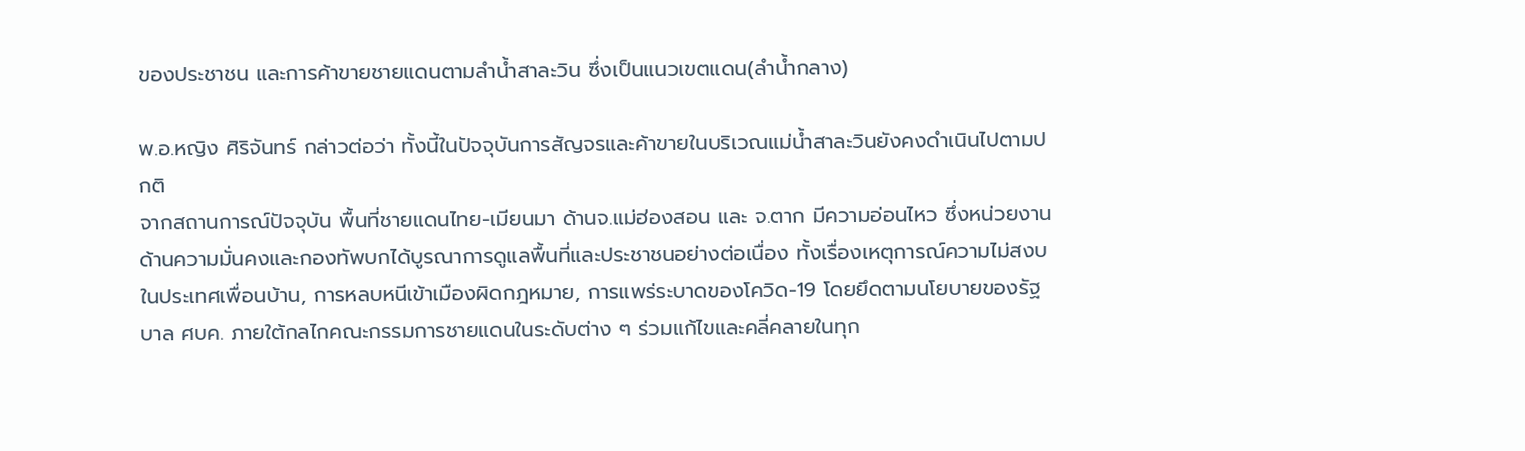ของประชาชน และการค้าขายชายแดนตามลำน้ำสาละวิน ซึ่งเป็นแนวเขตแดน(ลำน้ำกลาง)

พ.อ.หญิง ศิริจันทร์ กล่าวต่อว่า ทั้งนี้ในปัจจุบันการสัญจรและค้าขายในบริเวณแม่น้ำสาละวินยังคงดำเนินไปตามปกติ
จากสถานการณ์ปัจจุบัน พื้นที่ชายแดนไทย-เมียนมา ด้านจ.แม่ฮ่องสอน และ จ.ตาก มีความอ่อนไหว ซึ่งหน่วยงานด้านความมั่นคงและกองทัพบกได้บูรณาการดูแลพื้นที่และประชาชนอย่างต่อเนื่อง ทั้งเรื่องเหตุการณ์ความไม่สงบในประเทศเพื่อนบ้าน, การหลบหนีเข้าเมืองผิดกฎหมาย, การแพร่ระบาดของโควิด-19 โดยยึดตามนโยบายของรัฐบาล ศบค. ภายใต้กลไกคณะกรรมการชายแดนในระดับต่าง ๆ ร่วมแก้ไขและคลี่คลายในทุก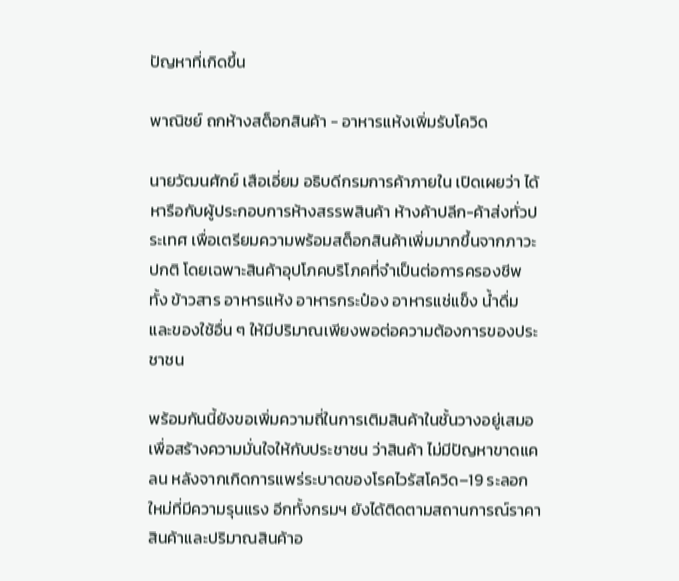ปัญหาที่เกิดขึ้น

พาณิชย์ ถกห้างสต็อกสินค้า - อาหารแห้งเพิ่มรับโควิด

นายวัฒนศักย์ เสือเอี่ยม อธิบดีกรมการค้าภายใน เปิดเผยว่า ได้หารือกับผู้ประกอบการห้างสรรพสินค้า ห้างค้าปลีก-ค้าส่งทั่วประเทศ เพื่อเตรียมความพร้อมสต็อกสินค้าเพิ่มมากขึ้นจากภาวะปกติ โดยเฉพาะสินค้าอุปโภคบริโภคที่จำเป็นต่อการครองชีพ ทั้ง ข้าวสาร อาหารแห้ง อาหารกระป๋อง อาหารแช่แข็ง น้ำดื่ม และของใช้อื่น ๆ ให้มีปริมาณเพียงพอต่อความต้องการของประชาชน

พร้อมกันนี้ยังขอเพิ่มความถี่ในการเติมสินค้าในชั้นวางอยู่เสมอ เพื่อสร้างความมั่นใจให้กับประชาชน ว่าสินค้า ไม่มีปัญหาขาดแคลน หลังจากเกิดการแพร่ระบาดของโรคไวรัสโควิด–19 ระลอกใหม่ที่มีความรุนแรง อีกทั้งกรมฯ ยังได้ติดตามสถานการณ์ราคาสินค้าและปริมาณสินค้าอ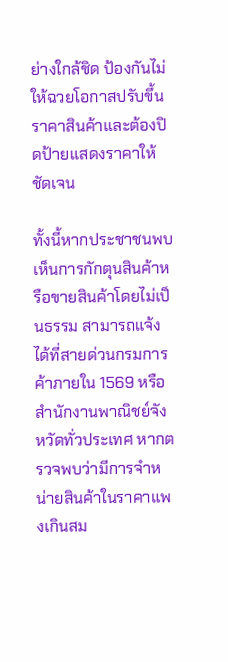ย่างใกล้ชิด ป้องกันไม่ให้ฉวยโอกาสปรับขึ้นราคาสินค้าและต้องปิดป้ายแสดงราคาให้ชัดเจน

ทั้งนี้หากประชาชนพบเห็นการกักตุนสินค้าหรือขายสินค้าโดยไม่เป็นธรรม สามารถแจ้งได้ที่สายด่วนกรมการค้าภายใน 1569 หรือสำนักงานพาณิชย์จังหวัดทั่วประเทศ หากตรวจพบว่ามีการจำหน่ายสินค้าในราคาแพงเกินสม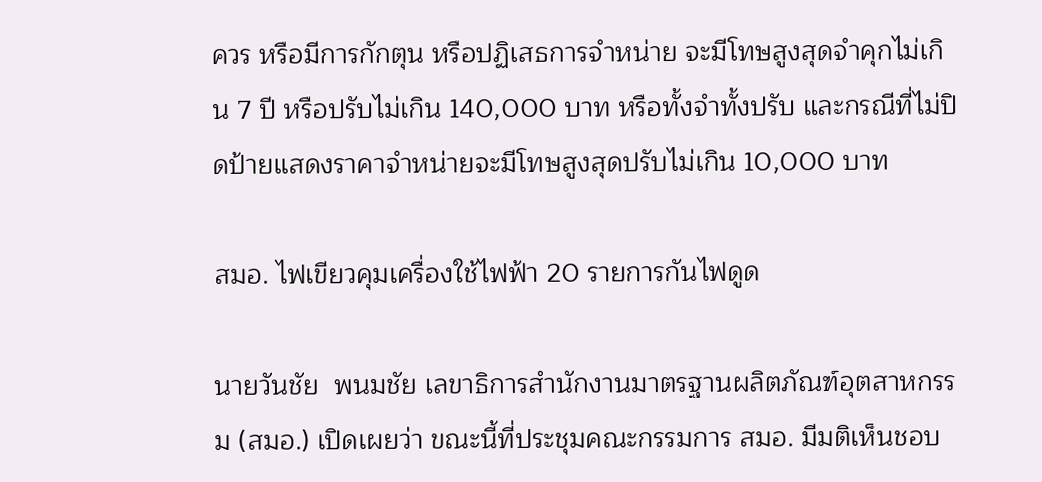ควร หรือมีการกักตุน หรือปฏิเสธการจำหน่าย จะมีโทษสูงสุดจำคุกไม่เกิน 7 ปี หรือปรับไม่เกิน 140,000 บาท หรือทั้งจำทั้งปรับ และกรณีที่ไม่ปิดป้ายแสดงราคาจำหน่ายจะมีโทษสูงสุดปรับไม่เกิน 10,000 บาท

สมอ. ไฟเขียวคุมเครื่องใช้ไฟฟ้า 20 รายการกันไฟดูด

นายวันชัย  พนมชัย เลขาธิการสำนักงานมาตรฐานผลิตภัณฑ์อุตสาหกรรม (สมอ.) เปิดเผยว่า ขณะนี้ที่ประชุมคณะกรรมการ สมอ. มีมติเห็นชอบ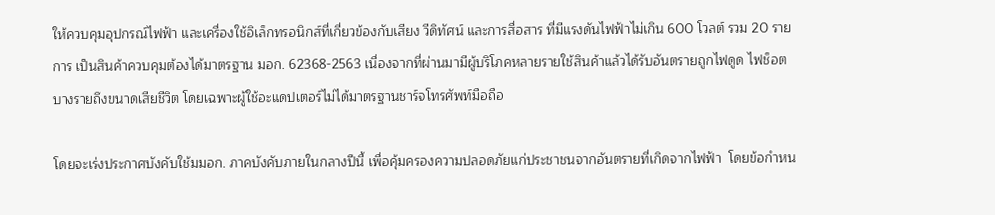ให้ควบคุมอุปกรณ์ไฟฟ้า และเครื่องใช้อิเล็กทรอนิกส์ที่เกี่ยวข้องกับเสียง วีดิทัศน์ และการสื่อสาร ที่มีแรงดันไฟฟ้าไม่เกิน 600 โวลต์ รวม 20 รายการ เป็นสินค้าควบคุมต้องได้มาตรฐาน มอก. 62368-2563 เนื่องจากที่ผ่านมามีผู้บริโภคหลายรายใช้สินค้าแล้วได้รับอันตรายถูกไฟดูด ไฟช็อต บางรายถึงขนาดเสียชีวิต โดยเฉพาะผู้ใช้อะแดปเตอร์ไม่ได้มาตรฐานชาร์จโทรศัพท์มือถือ

โดยจะเร่งประกาศบังคับใช้มมอก. ภาคบังคับภายในกลางปีนี้ เพื่อคุ้มครองความปลอดภัยแก่ประชาชนจากอันตรายที่เกิดจากไฟฟ้า  โดยข้อกำหน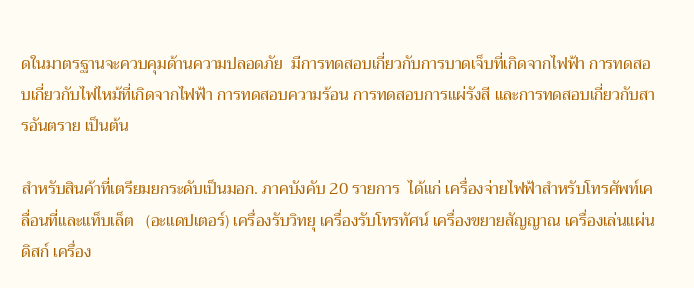ดในมาตรฐานจะควบคุมด้านความปลอดภัย  มีการทดสอบเกี่ยวกับการบาดเจ็บที่เกิดจากไฟฟ้า การทดสอบเกี่ยวกับไฟไหม้ที่เกิดจากไฟฟ้า การทดสอบความร้อน การทดสอบการแผ่รังสี และการทดสอบเกี่ยวกับสารอันตราย เป็นต้น

สำหรับสินค้าที่เตรียมยกระดับเป็นมอก. ภาคบังคับ 20 รายการ  ได้แก่ เครื่องจ่ายไฟฟ้าสำหรับโทรศัพท์เคลื่อนที่และแท็บเล็ต   (อะแดปเตอร์) เครื่องรับวิทยุ เครื่องรับโทรทัศน์ เครื่องขยายสัญญาณ เครื่องเล่นแผ่นดิสก์ เครื่อง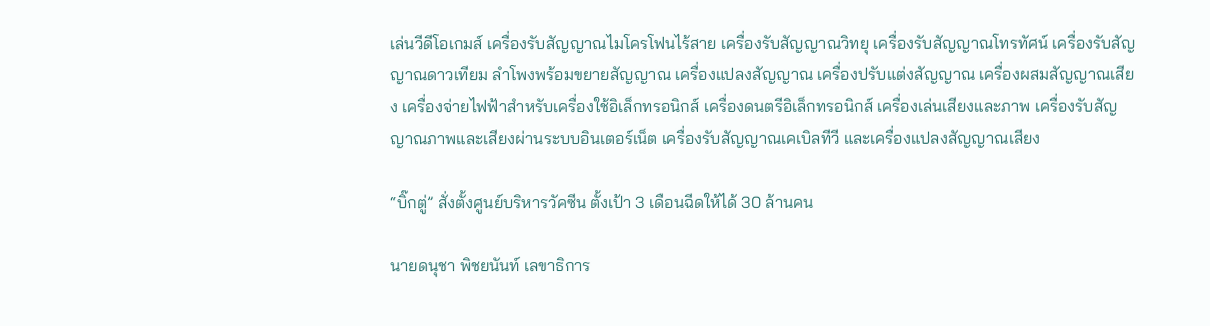เล่นวีดีโอเกมส์ เครื่องรับสัญญาณไมโครโฟนไร้สาย เครื่องรับสัญญาณวิทยุ เครื่องรับสัญญาณโทรทัศน์ เครื่องรับสัญญาณดาวเทียม ลำโพงพร้อมขยายสัญญาณ เครื่องแปลงสัญญาณ เครื่องปรับแต่งสัญญาณ เครื่องผสมสัญญาณเสียง เครื่องจ่ายไฟฟ้าสำหรับเครื่องใช้อิเล็กทรอนิกส์ เครื่องดนตรีอิเล็กทรอนิกส์ เครื่องเล่นเสียงและภาพ เครื่องรับสัญญาณภาพและเสียงผ่านระบบอินเตอร์เน็ต เครื่องรับสัญญาณเคเบิลทีวี และเครื่องแปลงสัญญาณเสียง

“บิ๊กตู่” สั่งตั้งศูนย์บริหารวัคซีน ตั้งเป้า 3 เดือนฉีดให้ได้ 30 ล้านคน

นายดนุชา พิชยนันท์ เลขาธิการ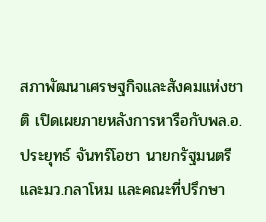สภาพัฒนาเศรษฐกิจและสังคมแห่งชาติ เปิดเผยภายหลังการหารือกับพล.อ. ประยุทธ์ จันทร์โอชา นายกรัฐมนตรี และมว.กลาโหม และคณะที่ปรึกษา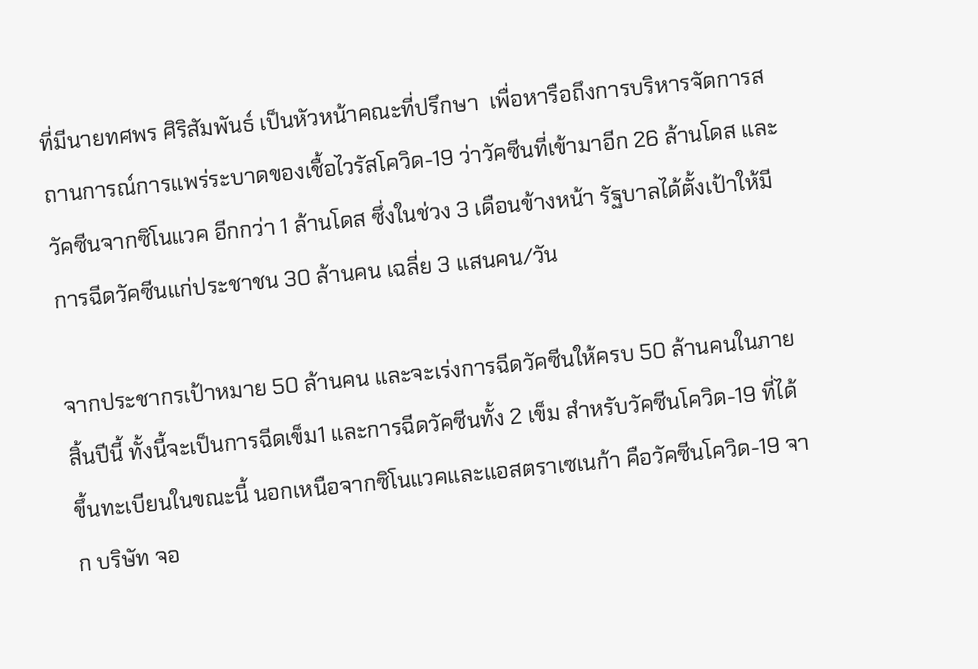ที่มีนายทศพร ศิริสัมพันธ์ เป็นหัวหน้าคณะที่ปรึกษา  เพื่อหารือถึงการบริหารจัดการสถานการณ์การแพร่ระบาดของเชื้อไวรัสโควิด-19 ว่าวัคซีนที่เข้ามาอีก 26 ล้านโดส และวัคซีนจากซิโนแวค อีกกว่า 1 ล้านโดส ซึ่งในช่วง 3 เดือนข้างหน้า รัฐบาลได้ตั้งเป้าให้มีการฉีดวัคซีนแก่ประชาชน 30 ล้านคน เฉลี่ย 3 แสนคน/วัน

จากประชากรเป้าหมาย 50 ล้านคน และจะเร่งการฉีดวัคซีนให้ครบ 50 ล้านคนในภายสิ้นปีนี้ ทั้งนี้จะเป็นการฉีดเข็ม1 และการฉีดวัคซีนทั้ง 2 เข็ม สำหรับวัคซีนโควิด-19 ที่ได้ขึ้นทะเบียนในขณะนี้ นอกเหนือจากซิโนแวคและแอสตราเซเนก้า คือวัคซีนโควิด-19 จาก บริษัท จอ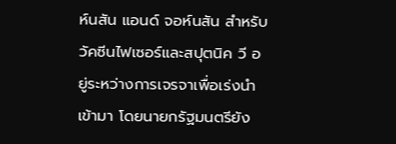ห์นสัน แอนด์ จอห์นสัน สำหรับวัคซีนไฟเซอร์และสปุตนิค วี อยู่ระหว่างการเจรจาเพื่อเร่งนำเข้ามา โดยนายกรัฐมนตรียัง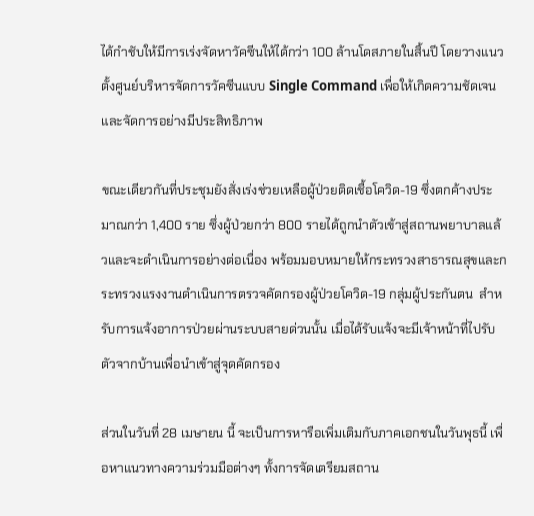ได้กำชับให้มีการเร่งจัดหาวัคซีนให้ได้กว่า 100 ล้านโดสภายในสิ้นปี โดยวางแนวตั้งศูนย์บริหารจัดการวัคซีนแบบ Single Command เพื่อให้เกิดความชัดเจนและจัดการอย่างมีประสิทธิภาพ

ขณะเดียวกันที่ประชุมยังสั่งเร่งช่วยเหลือผู้ป่วยติดเชื้อโควิด-19 ซึ่งตกค้างประมาณกว่า 1,400 ราย ซึ่งผู้ป่วยกว่า 800 รายได้ถูกนำตัวเข้าสู่สถานพยาบาลแล้วและจะดำเนินการอย่างต่อเนื่อง พร้อมมอบหมายให้กระทรวงสาธารณสุขและกระทรวงแรงงานดำเนินการตรวจคัดกรองผู้ป่วยโควิด-19 กลุ่มผู้ประกันตน  สำหรับการแจ้งอาการป่วยผ่านระบบสายด่วนนั้น เมื่อได้รับแจ้งจะมีเจ้าหน้าที่ไปรับตัวจากบ้านเพื่อนำเข้าสู่จุดคัดกรอง

ส่วนในวันที่ 28 เมษายน นี้ จะเป็นการหารือเพิ่มเติมกับภาคเอกชนในวันพุธนี้ เพื่อหาแนวทางความร่วมมือต่างๆ ทั้งการจัดเตรียมสถาน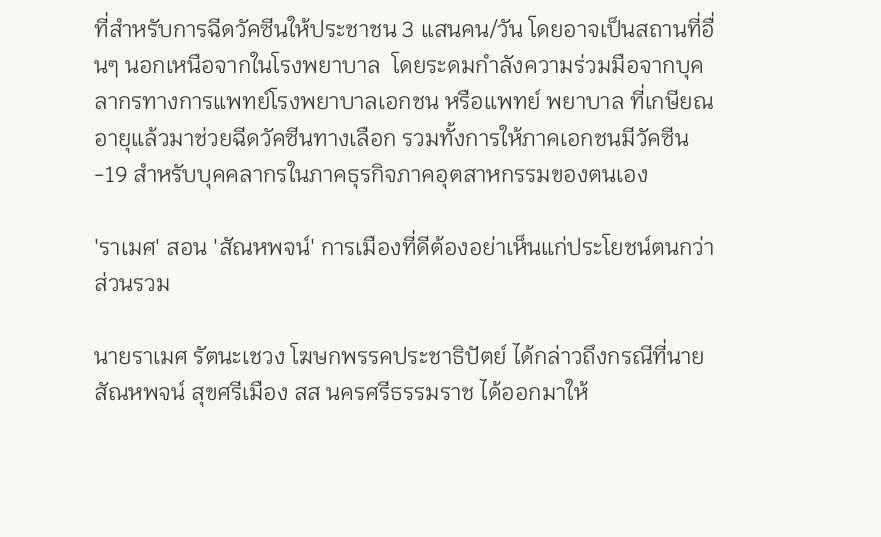ที่สำหรับการฉีดวัคซีนให้ประชาชน 3 แสนคน/วัน โดยอาจเป็นสถานที่อื่นๆ นอกเหนือจากในโรงพยาบาล  โดยระดมกำลังความร่วมมือจากบุคลากรทางการแพทย์โรงพยาบาลเอกชน หรือแพทย์ พยาบาล ที่เกษียณอายุแล้วมาช่วยฉีดวัคซีนทางเลือก รวมทั้งการให้ภาคเอกชนมีวัคซีน-19 สำหรับบุคคลากรในภาคธุรกิจภาคอุตสาหกรรมของตนเอง

'ราเมศ' สอน 'สัณหพจน์' การเมืองที่ดีต้องอย่าเห็นแก่ประโยชน์ตนกว่าส่วนรวม

นายราเมศ รัตนะเชวง โฆษกพรรคประชาธิปัตย์ ได้กล่าวถึงกรณีที่นายสัณหพจน์ สุขศรีเมือง สส นครศรีธรรมราช ได้ออกมาให้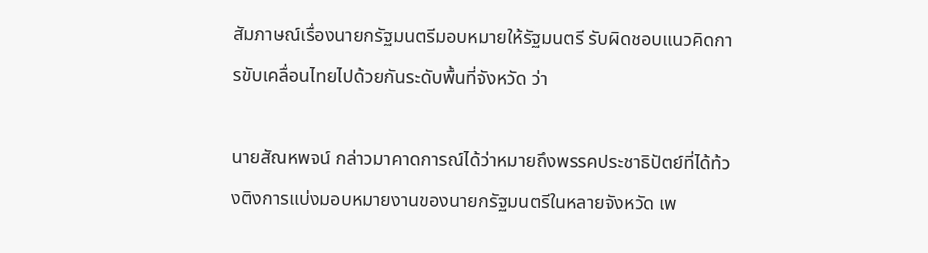สัมภาษณ์เรื่องนายกรัฐมนตรีมอบหมายให้รัฐมนตรี รับผิดชอบแนวคิดการขับเคลื่อนไทยไปด้วยกันระดับพื้นที่จังหวัด ว่า

นายสัณหพจน์ กล่าวมาคาดการณ์ได้ว่าหมายถึงพรรคประชาธิปัตย์ที่ได้ท้วงติงการแบ่งมอบหมายงานของนายกรัฐมนตรีในหลายจังหวัด เพ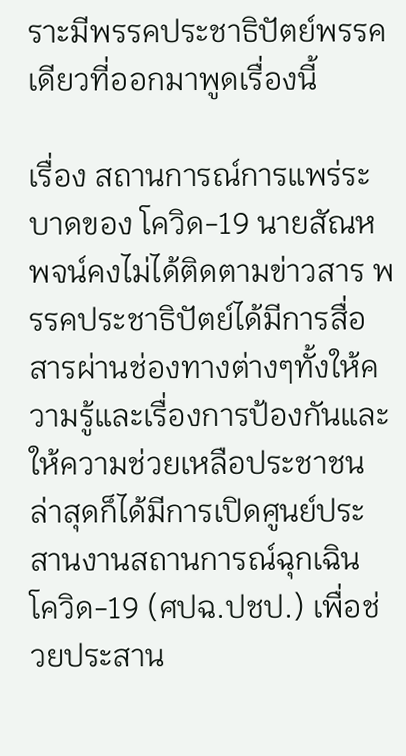ราะมีพรรคประชาธิปัตย์พรรคเดียวที่ออกมาพูดเรื่องนี้

เรื่อง สถานการณ์การแพร่ระบาดของ โควิด-19 นายสัณหพจน์คงไม่ได้ติดตามข่าวสาร พรรคประชาธิปัตย์ได้มีการสื่อสารผ่านช่องทางต่างๆทั้งให้ความรู้และเรื่องการป้องกันและให้ความช่วยเหลือประชาชน ล่าสุดก็ได้มีการเปิดศูนย์ประสานงานสถานการณ์ฉุกเฉิน โควิด-19 (ศปฉ.ปชป.) เพื่อช่วยประสาน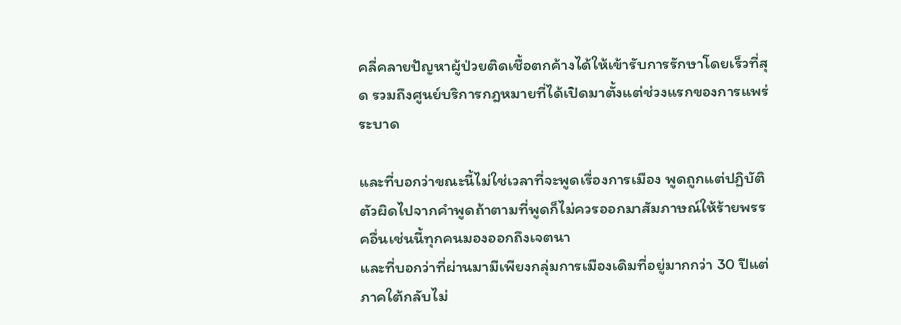คลี่คลายปัญหาผู้ป่วยติดเชื้อตกค้างได้ให้เข้ารับการรักษาโดยเร็วที่สุด รวมถึงศูนย์บริการกฎหมายที่ได้เปิดมาตั้งแต่ช่วงแรกของการแพร่ระบาด

และที่บอกว่าขณะนี้ไม่ใช่เวลาที่จะพูดเรื่องการเมือง พูดถูกแต่ปฏิบัติตัวผิดไปจากคำพูดถ้าตามที่พูดก็ไม่ควรออกมาสัมภาษณ์ให้ร้ายพรรคอื่นเช่นนี้ทุกคนมองออกถึงเจตนา
และที่บอกว่าที่ผ่านมามีเพียงกลุ่มการเมืองเดิมที่อยู่มากกว่า 30 ปีแต่ภาคใต้กลับไม่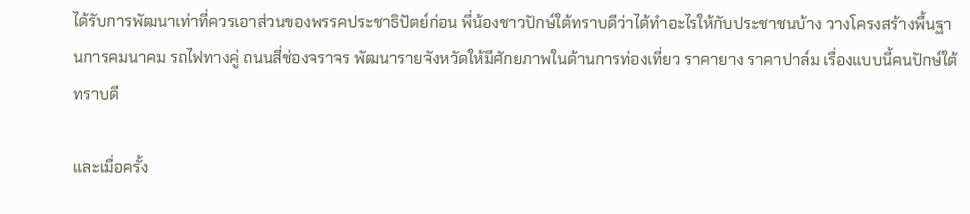ได้รับการพัฒนาเท่าที่ควรเอาส่วนของพรรคประชาธิปัตย์ก่อน พี่น้องชาวปักษ์ใต้ทราบดีว่าได้ทำอะไรให้กับประชาชนบ้าง วางโครงสร้างพื้นฐานการคมนาคม รถไฟทางคู่ ถนนสี่ช่องจราจร พัฒนารายจังหวัดให้มีศักยภาพในด้านการท่องเที่ยว ราคายาง ราคาปาล์ม เรื่องแบบนี้คนปักษ์ใต้ทราบดี

และเมื่อครั้ง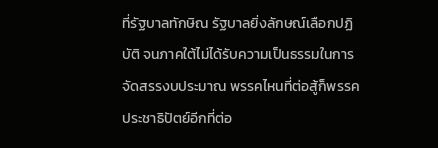ที่รัฐบาลทักษิณ รัฐบาลยิ่งลักษณ์เลือกปฏิบัติ จนภาคใต้ไม่ได้รับความเป็นธรรมในการจัดสรรงบประมาณ พรรคไหนที่ต่อสู้ก็พรรคประชาธิปัตย์อีกที่ต่อ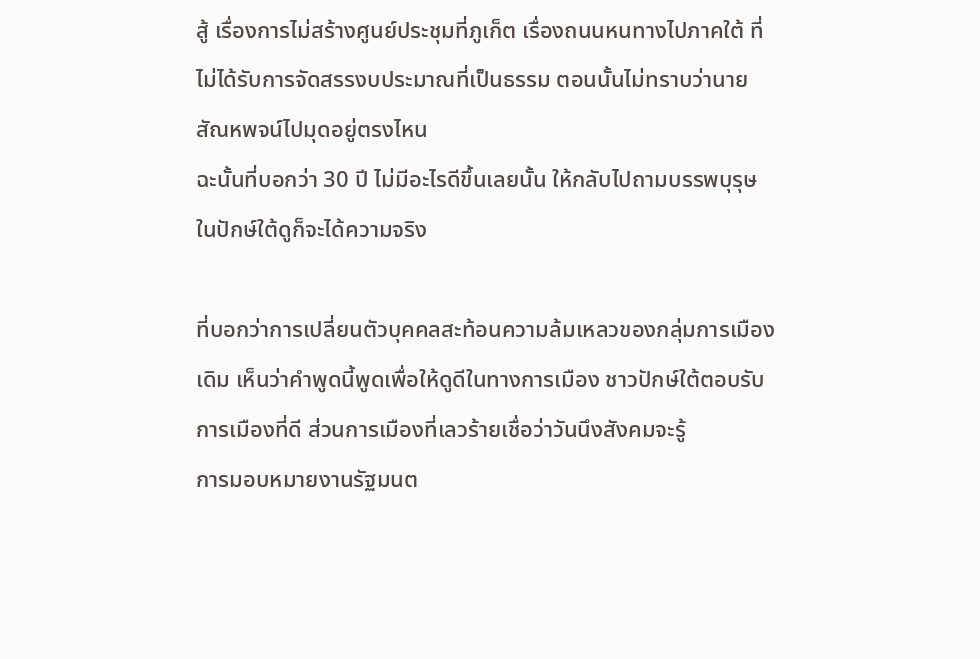สู้ เรื่องการไม่สร้างศูนย์ประชุมที่ภูเก็ต เรื่องถนนหนทางไปภาคใต้ ที่ไม่ได้รับการจัดสรรงบประมาณที่เป็นธรรม ตอนนั้นไม่ทราบว่านายสัณหพจน์ไปมุดอยู่ตรงไหน
ฉะนั้นที่บอกว่า 30 ปี ไม่มีอะไรดีขึ้นเลยนั้น ให้กลับไปถามบรรพบุรุษในปักษ์ใต้ดูก็จะได้ความจริง

ที่บอกว่าการเปลี่ยนตัวบุคคลสะท้อนความล้มเหลวของกลุ่มการเมืองเดิม เห็นว่าคำพูดนี้พูดเพื่อให้ดูดีในทางการเมือง ชาวปักษ์ใต้ตอบรับการเมืองที่ดี ส่วนการเมืองที่เลวร้ายเชื่อว่าวันนึงสังคมจะรู้
การมอบหมายงานรัฐมนต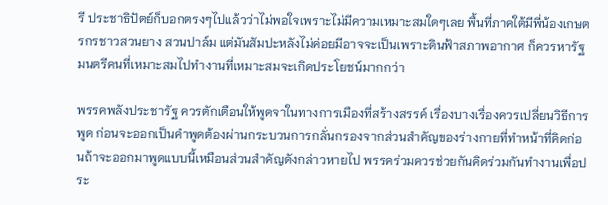รี ประชาธิปัตย์ก็บอกตรงๆไปแล้วว่าไม่พอใจเพราะไม่มีความเหมาะสมใดๆเลย พื้นที่ภาคใต้มีพี่น้องเกษตรกรชาวสวนยาง สวนปาล์ม แต่มันสัมปะหลังไม่ค่อยมีอาจจะเป็นเพราะดินฟ้าสภาพอากาศ ก็ควรหารัฐมนตรีคนที่เหมาะสมไปทำงานที่เหมาะสมจะเกิดประโยชน์มากกว่า

พรรคพลังประชารัฐ ควรตักเตือนให้พูดจาในทางการเมืองที่สร้างสรรค์ เรื่องบางเรื่องควรเปลี่ยนวิธีการพูด ก่อนจะออกเป็นคำพูดต้องผ่านกระบวนการกลั่นกรองจากส่วนสำคัญของร่างกายที่ทำหน้าที่คิดก่อนถ้าจะออกมาพูดแบบนี้เหมือนส่วนสำคัญดังกล่าวหายไป พรรคร่วมควรช่วยกันคิดร่วมกันทำงานเพื่อประ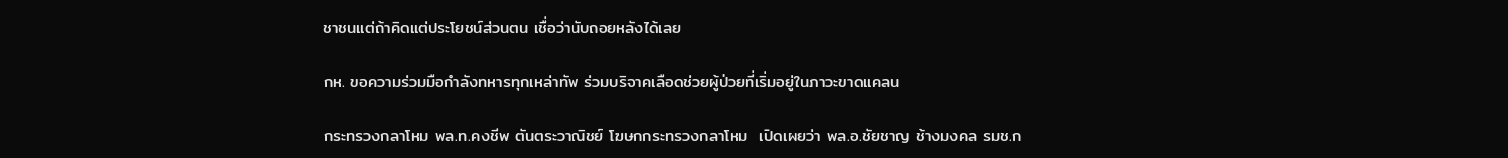ชาชนแต่ถ้าคิดแต่ประโยชน์ส่วนตน เชื่อว่านับถอยหลังได้เลย

กห. ขอความร่วมมือกำลังทหารทุกเหล่าทัพ ร่วมบริจาคเลือดช่วยผู้ป่วยที่เริ่มอยู่ในภาวะขาดแคลน

กระทรวงกลาโหม พล.ท.คงชีพ ตันตระวาณิชย์ โฆษกกระทรวงกลาโหม  เปิดเผยว่า พล.อ.ชัยชาญ ช้างมงคล รมช.ก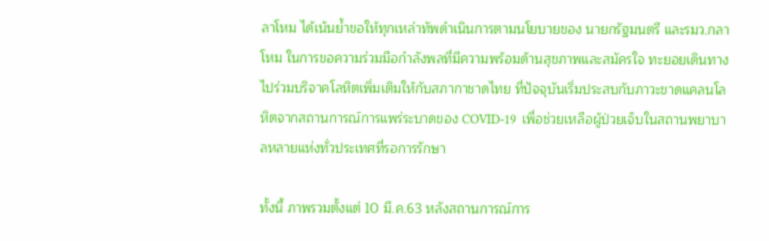ลาโหม ได้เน้นย้ำขอให้ทุกเหล่าทัพดำเนินการตามนโยบายของ นายกรัฐมนตรี และรมว.กลาโหม ในการขอความร่วมมือกำลังพลที่มีความพร้อมด้านสุขภาพและสมัครใจ ทะยอยเดินทางไปร่วมบริจาคโลหิตเพิ่มเติมให้กับสภากาชาดไทย ที่ปัจจุบันเริ่มประสบกับภาวะขาดแคลนโลหิตจากสถานการณ์การแพร่ระบาดของ COVID-19  เพื่อช่วยเหลือผู้ป่วยเจ็บในสถานพยาบาลหลายแห่งทั่วประเทศที่รอการรักษา

ทั้งนี้ ภาพรวมตั้งแต่ 10 มี.ค.63 หลังสถานการณ์การ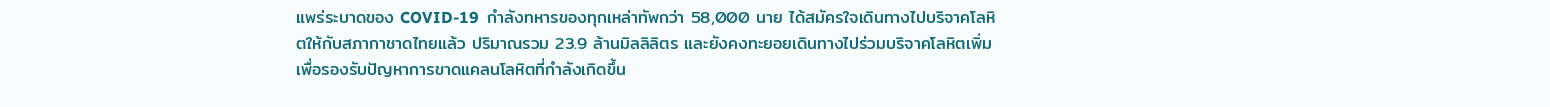แพร่ระบาดของ COVID-19  กำลังทหารของทุกเหล่าทัพกว่า 58,000 นาย ได้สมัครใจเดินทางไปบริจาคโลหิตให้กับสภากาชาดไทยแล้ว ปริมาณรวม 23.9 ล้านมิลลิลิตร และยังคงทะยอยเดินทางไปร่วมบริจาคโลหิตเพิ่ม เพื่อรองรับปัญหาการขาดแคลนโลหิตที่กำลังเกิดขึ้น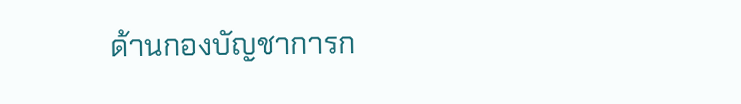ด้านกองบัญชาการก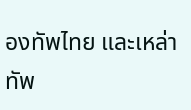องทัพไทย และเหล่าทัพ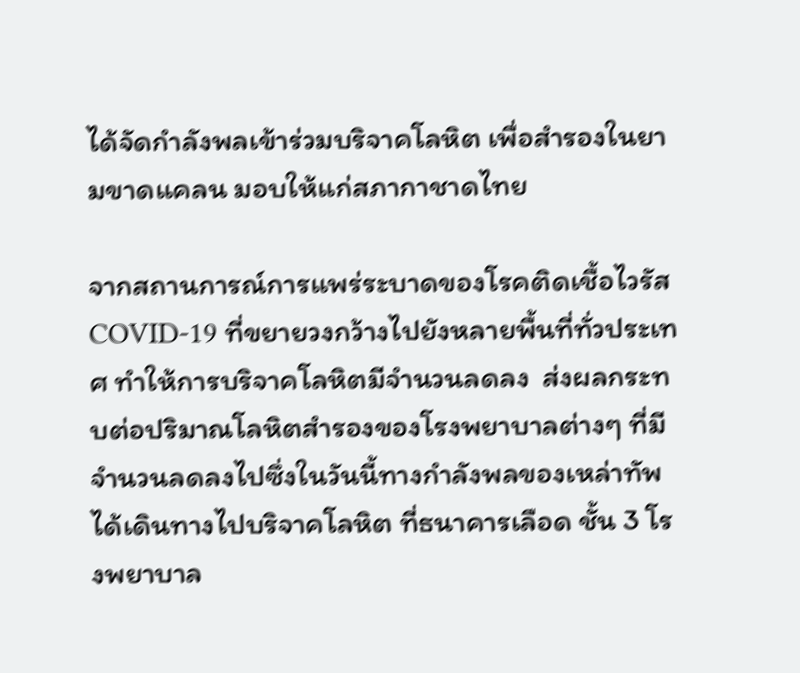ได้จัดกำลังพลเข้าร่วมบริจาคโลหิต เพื่อสำรองในยามขาดแคลน มอบให้แก่สภากาชาดไทย

จากสถานการณ์การแพร่ระบาดของโรคติดเชื้อไวรัส COVID-19 ที่ขยายวงกว้างไปยังหลายพื้นที่ทั่วประเทศ ทำให้การบริจาคโลหิตมีจำนวนลดลง  ส่งผลกระทบต่อปริมาณโลหิตสำรองของโรงพยาบาลต่างๆ ที่มีจำนวนลดลงไปซึ่งในวันนี้ทางกำลังพลของเหล่าทัพ ได้เดินทางไปบริจาคโลหิต ที่ธนาคารเลือด ชั้น 3 โรงพยาบาล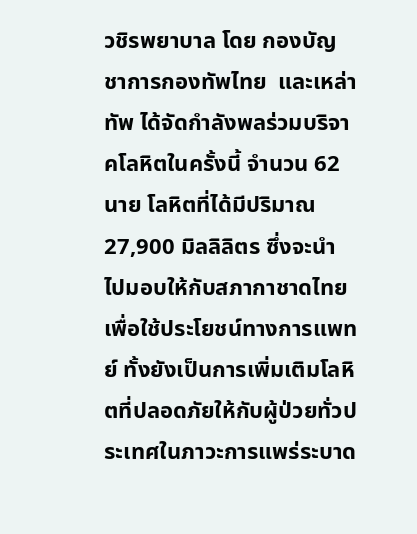วชิรพยาบาล โดย กองบัญชาการกองทัพไทย  และเหล่าทัพ ได้จัดกำลังพลร่วมบริจาคโลหิตในครั้งนี้ จำนวน 62 นาย โลหิตที่ได้มีปริมาณ 27,900 มิลลิลิตร ซึ่งจะนำไปมอบให้กับสภากาชาดไทยเพื่อใช้ประโยชน์ทางการแพทย์ ทั้งยังเป็นการเพิ่มเติมโลหิตที่ปลอดภัยให้กับผู้ป่วยทั่วประเทศในภาวะการแพร่ระบาด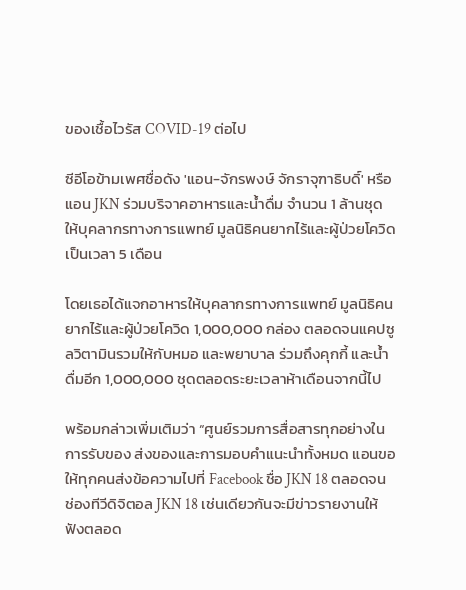ของเชื้อไวรัส COVID-19 ต่อไป

ซีอีโอข้ามเพศชื่อดัง 'แอน-จักรพงษ์ จักราจุฑาธิบดิ์' หรือ แอน JKN ร่วมบริจาคอาหารและน้ำดื่ม จำนวน 1 ล้านชุด ให้บุคลากรทางการแพทย์ มูลนิธิคนยากไร้และผู้ป่วยโควิด เป็นเวลา 5 เดือน

โดยเธอได้แจกอาหารให้บุคลากรทางการแพทย์ มูลนิธิคนยากไร้และผู้ป่วยโควิด 1,000,000 กล่อง ตลอดจนแคปซูลวิตามินรวมให้กับหมอ และพยาบาล ร่วมถึงคุกกี้ และน้ำดื่มอีก 1,000,000 ชุดตลอดระยะเวลาห้าเดือนจากนี้ไป

พร้อมกล่าวเพิ่มเติมว่า “ศูนย์รวมการสื่อสารทุกอย่างในการรับของ ส่งของและการมอบคำแนะนำทั้งหมด แอนขอให้ทุกคนส่งข้อความไปที่ Facebook ชื่อ JKN 18 ตลอดจนช่องทีวีดิจิตอล JKN 18 เช่นเดียวกันจะมีข่าวรายงานให้ฟังตลอด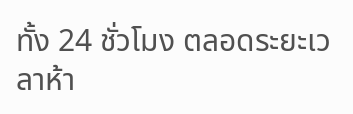ทั้ง 24 ชั่วโมง ตลอดระยะเวลาห้า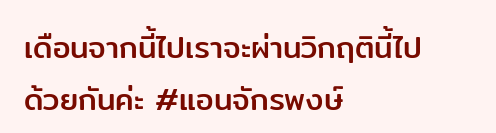เดือนจากนี้ไปเราจะผ่านวิกฤตินี้ไปด้วยกันค่ะ #แอนจักรพงษ์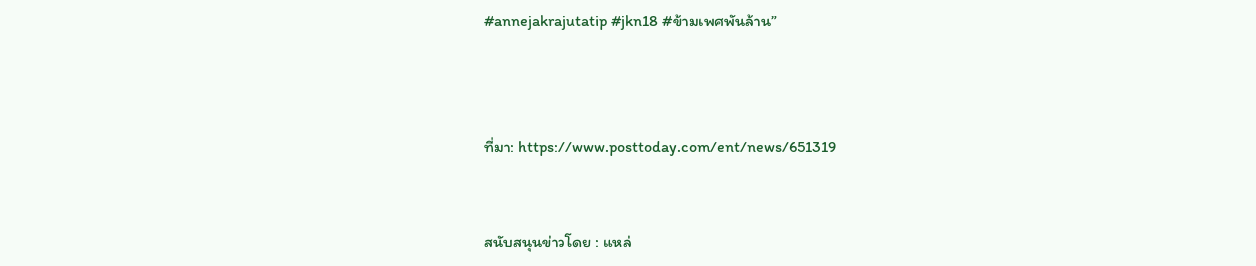#annejakrajutatip #jkn18 #ข้ามเพศพันล้าน”



ที่มา: https://www.posttoday.com/ent/news/651319


สนับสนุนข่าวโดย : แหล่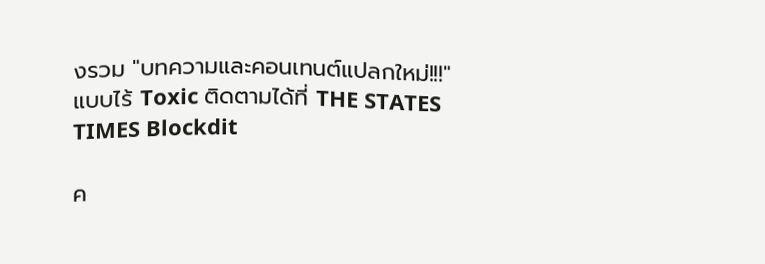งรวม "บทความและคอนเทนต์แปลกใหม่!!!" แบบไร้ Toxic ติดตามได้ที่ THE STATES TIMES Blockdit

ค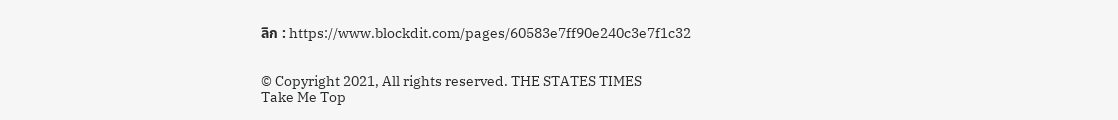ลิก : https://www.blockdit.com/pages/60583e7ff90e240c3e7f1c32


© Copyright 2021, All rights reserved. THE STATES TIMES
Take Me Top